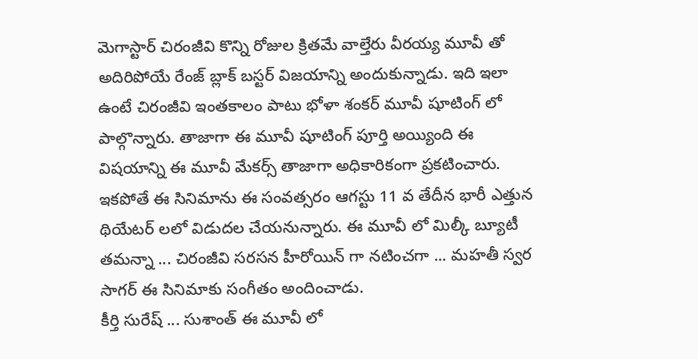మెగాస్టార్ చిరంజీవి కొన్ని రోజుల క్రితమే వాల్తేరు వీరయ్య మూవీ తో అదిరిపోయే రేంజ్ బ్లాక్ బస్టర్ విజయాన్ని అందుకున్నాడు. ఇది ఇలా ఉంటే చిరంజీవి ఇంతకాలం పాటు భోళా శంకర్ మూవీ షూటింగ్ లో పాల్గొన్నారు. తాజాగా ఈ మూవీ షూటింగ్ పూర్తి అయ్యింది ఈ విషయాన్ని ఈ మూవీ మేకర్స్ తాజాగా అధికారికంగా ప్రకటించారు. ఇకపోతే ఈ సినిమాను ఈ సంవత్సరం ఆగస్టు 11 వ తేదీన భారీ ఎత్తున థియేటర్ లలో విడుదల చేయనున్నారు. ఈ మూవీ లో మిల్కీ బ్యూటీ తమన్నా ... చిరంజీవి సరసన హీరోయిన్ గా నటించగా ... మహతీ స్వర సాగర్ ఈ సినిమాకు సంగీతం అందించాడు.
కీర్తి సురేష్ ... సుశాంత్ ఈ మూవీ లో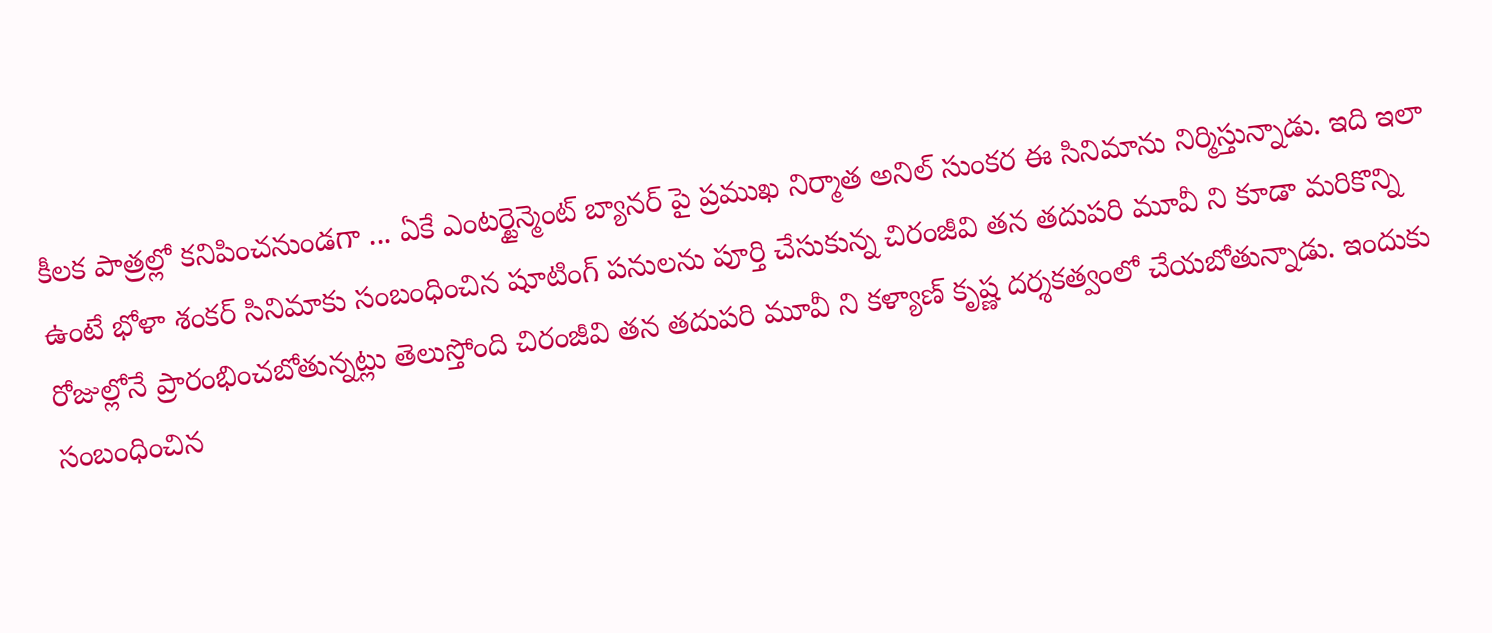కీలక పాత్రల్లో కనిపించనుండగా ... ఏకే ఎంటర్టైన్మెంట్ బ్యానర్ పై ప్రముఖ నిర్మాత అనిల్ సుంకర ఈ సినిమాను నిర్మిస్తున్నాడు. ఇది ఇలా ఉంటే భోళా శంకర్ సినిమాకు సంబంధించిన షూటింగ్ పనులను పూర్తి చేసుకున్న చిరంజీవి తన తదుపరి మూవీ ని కూడా మరికొన్ని రోజుల్లోనే ప్రారంభించబోతున్నట్లు తెలుస్తోంది చిరంజీవి తన తదుపరి మూవీ ని కళ్యాణ్ కృష్ణ దర్శకత్వంలో చేయబోతున్నాడు. ఇందుకు సంబంధించిన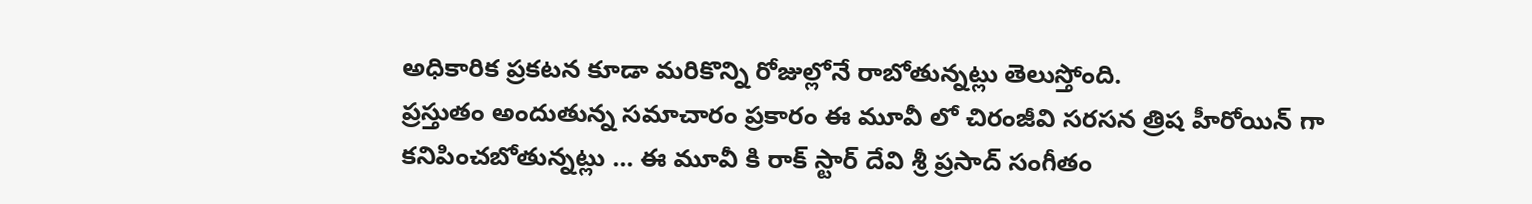అధికారిక ప్రకటన కూడా మరికొన్ని రోజుల్లోనే రాబోతున్నట్లు తెలుస్తోంది.
ప్రస్తుతం అందుతున్న సమాచారం ప్రకారం ఈ మూవీ లో చిరంజీవి సరసన త్రిష హీరోయిన్ గా కనిపించబోతున్నట్లు ... ఈ మూవీ కి రాక్ స్టార్ దేవి శ్రీ ప్రసాద్ సంగీతం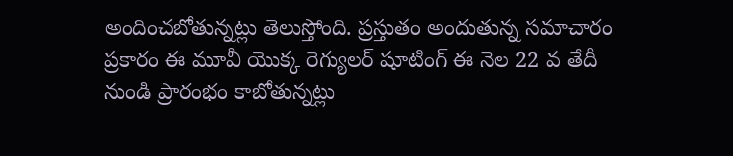అందించబోతున్నట్లు తెలుస్తోంది. ప్రస్తుతం అందుతున్న సమాచారం ప్రకారం ఈ మూవీ యొక్క రెగ్యులర్ షూటింగ్ ఈ నెల 22 వ తేదీ నుండి ప్రారంభం కాబోతున్నట్లు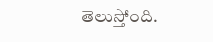తెలుస్తోంది.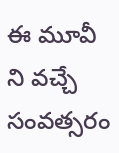ఈ మూవీ ని వచ్చే సంవత్సరం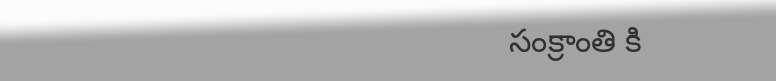సంక్రాంతి కి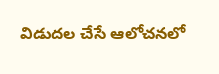విడుదల చేసే ఆలోచనలో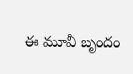ఈ మూవీ బృందం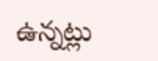ఉన్నట్లు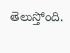తెలుస్తోంది.